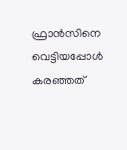ഫ്രാന്‍സിനെ വെട്ടിയപ്പോള്‍ കരഞ്ഞത്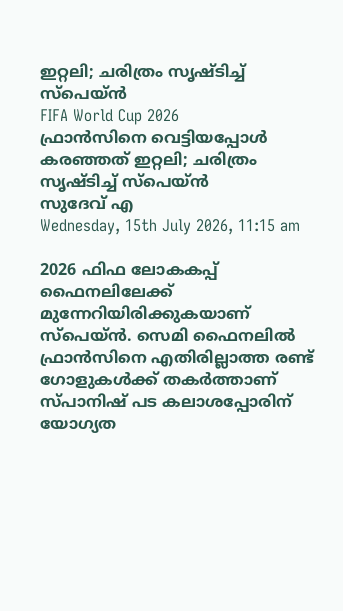ഇറ്റലി; ചരിത്രം സൃഷ്ടിച്ച് സ്പെയ്ന്‍
FIFA World Cup 2026
ഫ്രാന്‍സിനെ വെട്ടിയപ്പോള്‍ കരഞ്ഞത് ഇറ്റലി; ചരിത്രം സൃഷ്ടിച്ച് സ്പെയ്ന്‍
സുദേവ് എ
Wednesday, 15th July 2026, 11:15 am

2026 ഫിഫ ലോകകപ്പ് ഫൈനലിലേക്ക് മുന്നേറിയിരിക്കുകയാണ് സ്‌പെയ്ന്‍. സെമി ഫൈനലില്‍ ഫ്രാന്‍സിനെ എതിരില്ലാത്ത രണ്ട് ഗോളുകള്‍ക്ക് തകര്‍ത്താണ് സ്പാനിഷ് പട കലാശപ്പോരിന് യോഗ്യത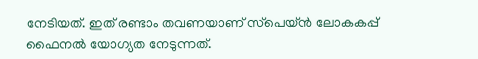നേടിയത്. ഇത് രണ്ടാം തവണയാണ് സ്‌പെയ്ന്‍ ലോകകപ്പ് ഫൈനല്‍ യോഗ്യത നേടുന്നത്.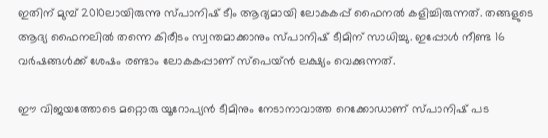ഇതിന് മുമ്പ് 2010ലായിരുന്നു സ്പാനിഷ് ടീം ആദ്യമായി ലോകകപ്പ് ഫൈനല്‍ കളിച്ചിരുന്നത്. തങ്ങളുടെ ആദ്യ ഫൈനലില്‍ തന്നെ കിരീടം സ്വന്തമാക്കാനും സ്പാനിഷ് ടീമിന് സാധിച്ചു. ഇപ്പോള്‍ നീണ്ട 16 വര്‍ഷങ്ങള്‍ക്ക് ശേഷം രണ്ടാം ലോകകപ്പാണ് സ്‌പെയ്ന്‍ ലക്ഷ്യം വെക്കുന്നത്.

ഈ വിജയത്തോടെ മറ്റൊരു യൂറോപ്യന്‍ ടീമിനും നേടാനാവാത്ത റെക്കോഡാണ് സ്പാനിഷ് പട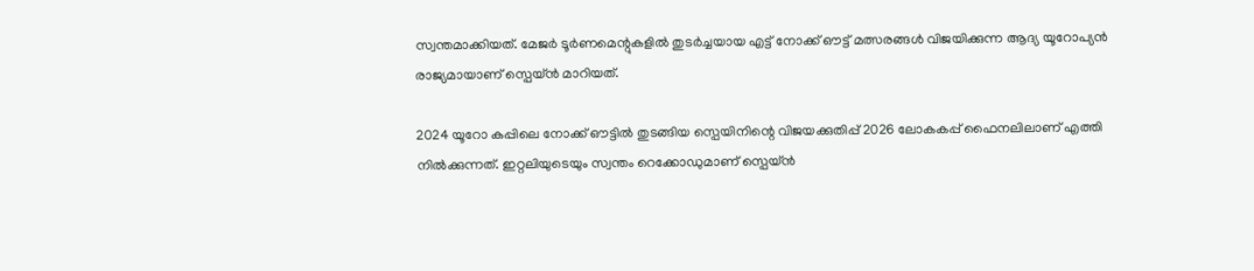സ്വന്തമാക്കിയത്. മേജര്‍ ടൂര്‍ണമെന്റുകളില്‍ തുടര്‍ച്ചയായ എട്ട് നോക്ക് ഔട്ട് മത്സരങ്ങള്‍ വിജയിക്കുന്ന ആദ്യ യൂറോപ്യന്‍ രാജ്യമായാണ് സ്പെയ്ന്‍ മാറിയത്.

2024 യൂറോ കപ്പിലെ നോക്ക് ഔട്ടില്‍ തുടങ്ങിയ സ്പെയിനിന്റെ വിജയക്കുതിപ്പ് 2026 ലോകകപ്പ് ഫൈനലിലാണ് എത്തി നില്‍ക്കുന്നത്. ഇറ്റലിയുടെയും സ്വന്തം റെക്കോഡുമാണ് സ്പെയ്ന്‍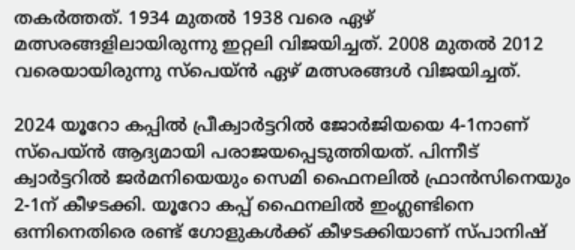തകര്‍ത്തത്. 1934 മുതല്‍ 1938 വരെ ഏഴ് മത്സരങ്ങളിലായിരുന്നു ഇറ്റലി വിജയിച്ചത്. 2008 മുതല്‍ 2012 വരെയായിരുന്നു സ്പെയ്ന്‍ ഏഴ് മത്സരങ്ങള്‍ വിജയിച്ചത്.

2024 യൂറോ കപ്പില്‍ പ്രീക്വാര്‍ട്ടറില്‍ ജോര്‍ജിയയെ 4-1നാണ് സ്പെയ്ന്‍ ആദ്യമായി പരാജയപ്പെടുത്തിയത്. പിന്നീട് ക്വാര്‍ട്ടറില്‍ ജര്‍മനിയെയും സെമി ഫൈനലില്‍ ഫ്രാന്‍സിനെയും 2-1ന് കീഴടക്കി. യൂറോ കപ്പ് ഫൈനലില്‍ ഇംഗ്ലണ്ടിനെ ഒന്നിനെതിരെ രണ്ട് ഗോളുകള്‍ക്ക് കീഴടക്കിയാണ് സ്പാനിഷ്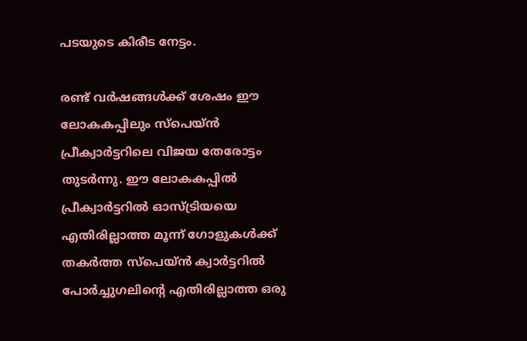പടയുടെ കിരീട നേട്ടം.

രണ്ട് വര്‍ഷങ്ങള്‍ക്ക് ശേഷം ഈ ലോകകപ്പിലും സ്പെയ്ന്‍ പ്രീക്വാര്‍ട്ടറിലെ വിജയ തേരോട്ടം തുടര്‍ന്നു. ഈ ലോകകപ്പില്‍ പ്രീക്വാര്‍ട്ടറില്‍ ഓസ്ട്രിയയെ എതിരില്ലാത്ത മൂന്ന് ഗോളുകള്‍ക്ക് തകര്‍ത്ത സ്പെയ്ന്‍ ക്വാര്‍ട്ടറില്‍ പോര്‍ച്ചുഗലിന്റെ എതിരില്ലാത്ത ഒരു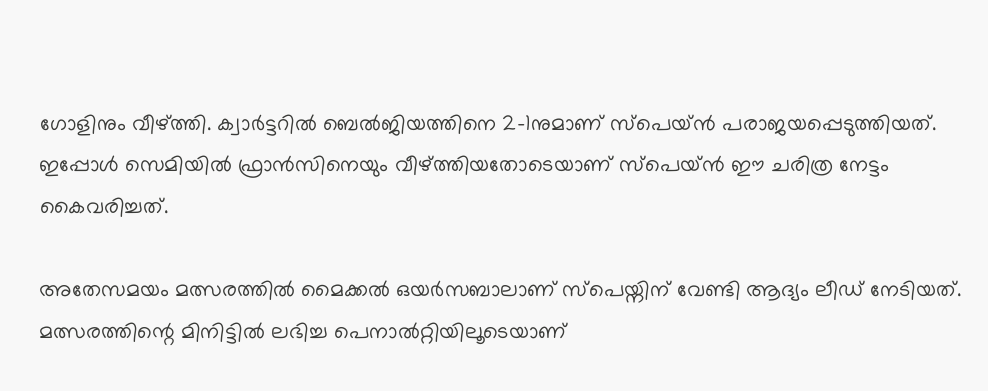ഗോളിനും വീഴ്ത്തി. ക്വാര്‍ട്ടറില്‍ ബെല്‍ജിയത്തിനെ 2-1നുമാണ് സ്പെയ്ന്‍ പരാജയപ്പെടുത്തിയത്. ഇപ്പോള്‍ സെമിയില്‍ ഫ്രാന്‍സിനെയും വീഴ്ത്തിയതോടെയാണ് സ്പെയ്ന്‍ ഈ ചരിത്ര നേട്ടം കൈവരിച്ചത്.

അതേസമയം മത്സരത്തില്‍ മൈക്കല്‍ ഒയര്‍സബാലാണ് സ്പെയ്നിന് വേണ്ടി ആദ്യം ലീഡ് നേടിയത്. മത്സരത്തിന്റെ മിനിട്ടില്‍ ലഭിച്ച പെനാല്‍റ്റിയിലൂടെയാണ്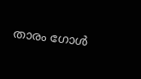താരം ഗോള്‍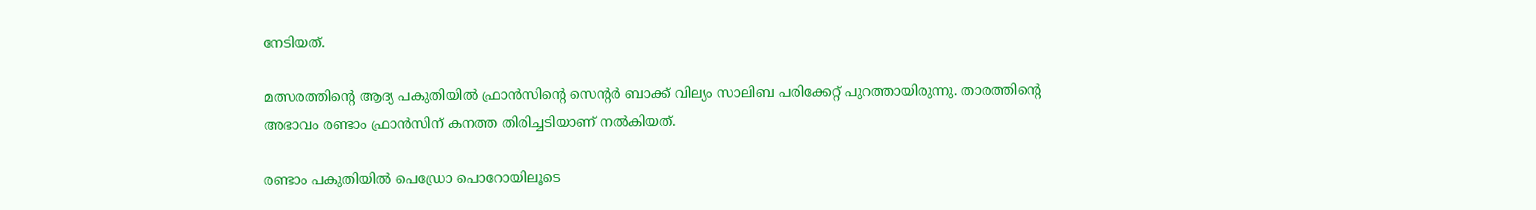നേടിയത്.

മത്സരത്തിന്റെ ആദ്യ പകുതിയില്‍ ഫ്രാന്‍സിന്റെ സെന്റര്‍ ബാക്ക് വില്യം സാലിബ പരിക്കേറ്റ് പുറത്തായിരുന്നു. താരത്തിന്റെ അഭാവം രണ്ടാം ഫ്രാന്‍സിന് കനത്ത തിരിച്ചടിയാണ് നല്‍കിയത്.

രണ്ടാം പകുതിയില്‍ പെഡ്രോ പൊറോയിലൂടെ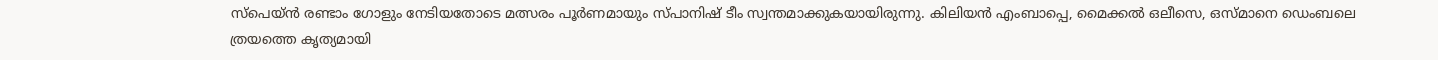സ്‌പെയ്ന്‍ രണ്ടാം ഗോളും നേടിയതോടെ മത്സരം പൂര്‍ണമായും സ്പാനിഷ് ടീം സ്വന്തമാക്കുകയായിരുന്നു. കിലിയന്‍ എംബാപ്പെ, മൈക്കല്‍ ഒലീസെ, ഒസ്മാനെ ഡെംബലെ ത്രയത്തെ കൃത്യമായി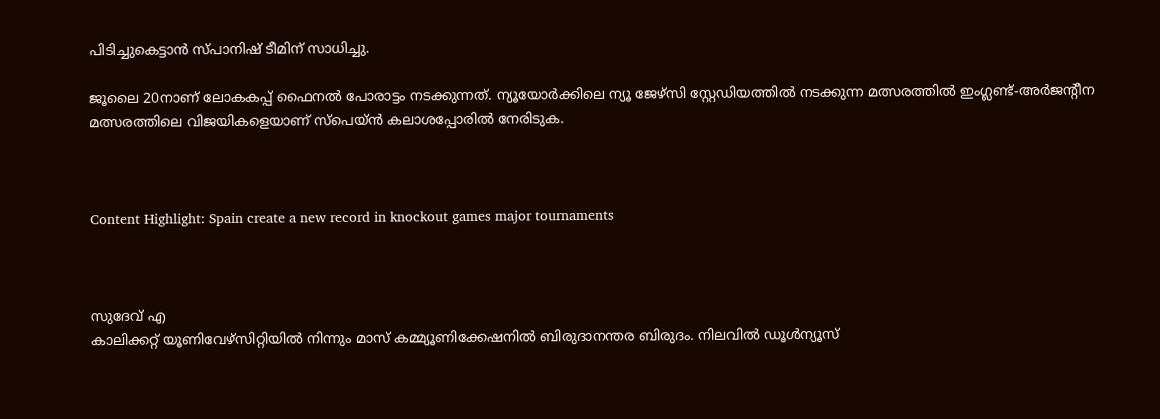പിടിച്ചുകെട്ടാന്‍ സ്പാനിഷ് ടീമിന് സാധിച്ചു.

ജൂലൈ 20നാണ് ലോകകപ്പ് ഫൈനല്‍ പോരാട്ടം നടക്കുന്നത്. ന്യൂയോര്‍ക്കിലെ ന്യൂ ജേഴ്സി സ്റ്റേഡിയത്തില്‍ നടക്കുന്ന മത്സരത്തില്‍ ഇംഗ്ലണ്ട്-അര്‍ജന്റീന മത്സരത്തിലെ വിജയികളെയാണ് സ്‌പെയ്ന്‍ കലാശപ്പോരില്‍ നേരിടുക.



Content Highlight: Spain create a new record in knockout games major tournaments



സുദേവ് എ
കാലിക്കറ്റ് യൂണിവേഴ്‌സിറ്റിയില്‍ നിന്നും മാസ് കമ്മ്യൂണിക്കേഷനില്‍ ബിരുദാനന്തര ബിരുദം. നിലവില്‍ ഡൂള്‍ന്യൂസ്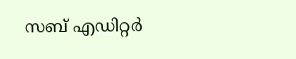സബ് എഡിറ്റര്‍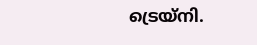ട്രെയ്‌നി.